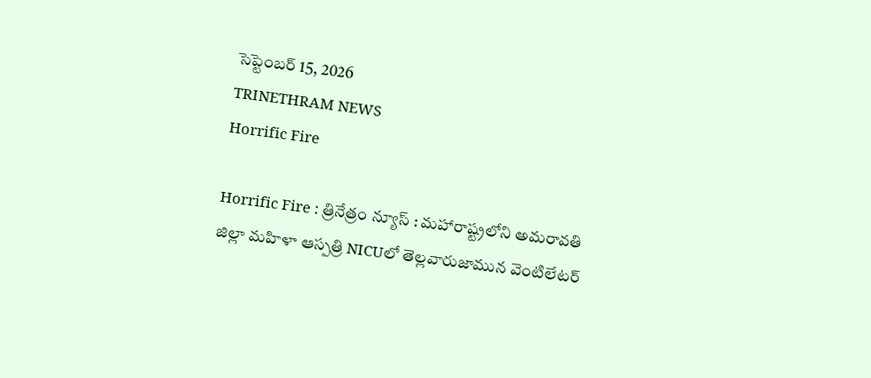సెప్టెంబర్ 15, 2026
TRINETHRAM NEWS
Horrific Fire

Horrific Fire : త్రినేత్రం న్యూస్ : మహారాష్ట్రలోని అమరావతి జిల్లా మహిళా ఆస్పత్రి NICUలో తెల్లవారుజామున వెంటిలేటర్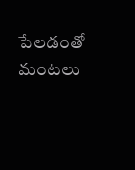పేలడంతో మంటలు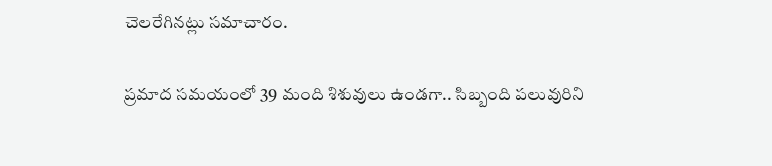చెలరేగినట్లు సమాచారం.

ప్రమాద సమయంలో 39 మంది శిశువులు ఉండగా.. సిబ్బంది పలువురిని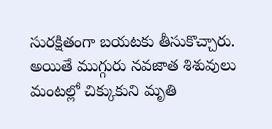సురక్షితంగా బయటకు తీసుకొచ్చారు. అయితే ముగ్గురు నవజాత శిశువులు మంటల్లో చిక్కుకుని మృతి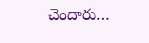చెందారు…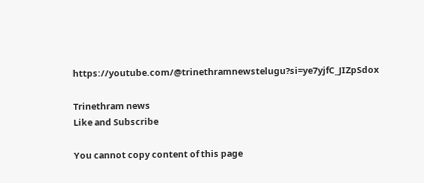https://youtube.com/@trinethramnewstelugu?si=ye7yjfC_JIZpSdox

Trinethram news
Like and Subscribe

You cannot copy content of this page